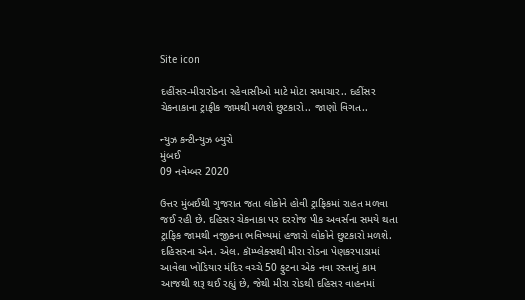Site icon

દહીંસર-મીરારોડના રહેવાસીઓ માટે મોટા સમાચાર.. દહીંસર ચેકનાકાના ટ્રાફીક જામથી મળશે છુટકારો.. જાણો વિગત..

ન્યુઝ કન્ટીન્યુઝ બ્યુરો
મુંબઈ
09 નવેમ્બર 2020

ઉત્તર મુંબઈથી ગુજરાત જતા લોકોને હોવી ટ્રાફિકમાં રાહત મળવા જઈ રહી છે. દહિસર ચેકનાકા પર દરરોજ પીક અવર્સના સમયે થતા ટ્રાફિક જામથી નજીકના ભવિષ્યમાં હજારો લોકોને છુટકારો મળશે. દહિસરના એન. એલ. કૉમ્પ્લેક્સથી મીરા રોડના પેણકરપાડામાં આવેલા ખોડિયાર મંદિર વચ્ચે 50 ફુટના એક નવા રસ્તાનું કામ આજથી શરૂ થઈ રહ્યું છે, જેથી મીરા રોડથી દહિસર વાહનમાં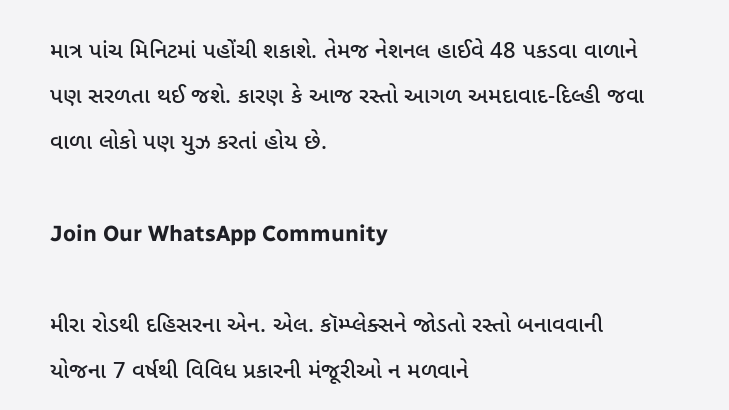માત્ર પાંચ મિનિટમાં પહોંચી શકાશે. તેમજ નેશનલ હાઈવે 48 પકડવા વાળાને પણ સરળતા થઈ જશે. કારણ કે આજ રસ્તો આગળ અમદાવાદ-દિલ્હી જવા વાળા લોકો પણ યુઝ કરતાં હોય છે.

Join Our WhatsApp Community

મીરા રોડથી દહિસરના એન. એલ. કૉમ્પ્લેક્સને જોડતો રસ્તો બનાવવાની યોજના 7 વર્ષથી વિવિધ પ્રકારની મંજૂરીઓ ન મળવાને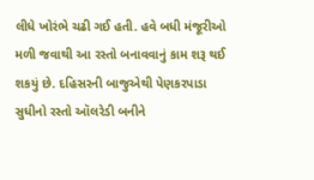લીધે ખોરંભે ચઢી ગઈ હતી. હવે બધી મંજૂરીઓ મળી જવાથી આ રસ્તો બનાવવાનું કામ શરૂ થઈ શકયું છે. દહિસરની બાજુએથી પેણકરપાડા સુધીનો રસ્તો ઑલરેડી બનીને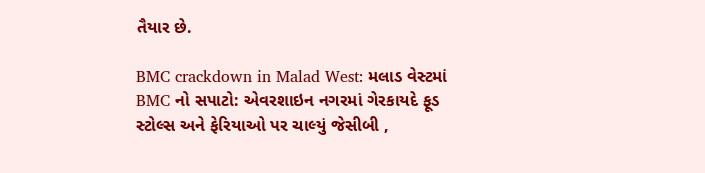તૈયાર છે.

BMC crackdown in Malad West: મલાડ વેસ્ટમાં BMC નો સપાટો: એવરશાઇન નગરમાં ગેરકાયદે ફૂડ સ્ટોલ્સ અને ફેરિયાઓ પર ચાલ્યું જેસીબી ,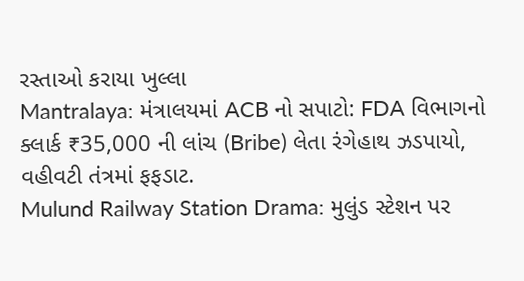રસ્તાઓ કરાયા ખુલ્લા
Mantralaya: મંત્રાલયમાં ACB નો સપાટો: FDA વિભાગનો ક્લાર્ક ₹35,000 ની લાંચ (Bribe) લેતા રંગેહાથ ઝડપાયો, વહીવટી તંત્રમાં ફફડાટ.
Mulund Railway Station Drama: મુલુંડ સ્ટેશન પર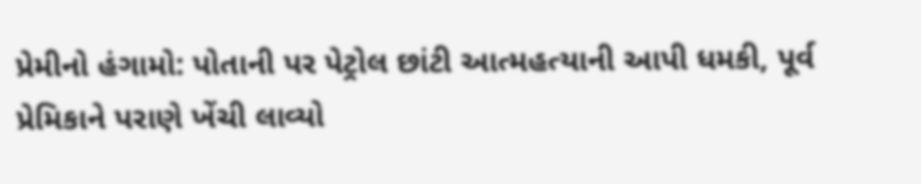પ્રેમીનો હંગામો: પોતાની પર પેટ્રોલ છાંટી આત્મહત્યાની આપી ધમકી, પૂર્વ પ્રેમિકાને પરાણે ખેંચી લાવ્યો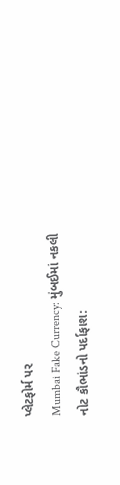પ્લેટફોર્મ પર
Mumbai Fake Currency: મુંબઈમાં નકલી નોટ કૌભાંડનો પર્દાફાશ: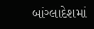બાંગ્લાદેશમાં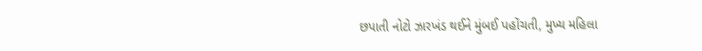છપાતી નોટો ઝારખંડ થઈને મુંબઈ પહોંચતી, મુખ્ય મહિલા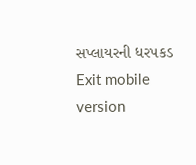સપ્લાયરની ધરપકડ
Exit mobile version